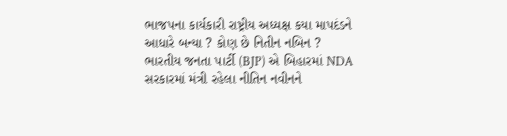ભાજપના કાર્યકારી રાષ્ટ્રીય અધ્યક્ષ કયા માપદંડને આધારે બન્યા ? કોણ છે નિતીન નબિન ?
ભારતીય જનતા પાર્ટી (BJP) એ બિહારમાં NDA સરકારમાં મંત્રી રહેલા નીતિન નવીનને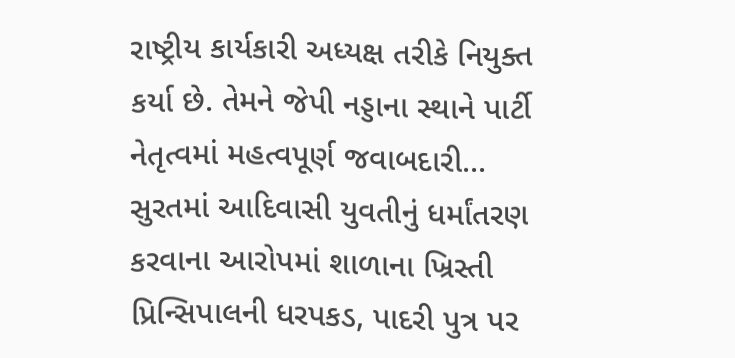રાષ્ટ્રીય કાર્યકારી અધ્યક્ષ તરીકે નિયુક્ત કર્યા છે. તેમને જેપી નડ્ડાના સ્થાને પાર્ટી નેતૃત્વમાં મહત્વપૂર્ણ જવાબદારી...
સુરતમાં આદિવાસી યુવતીનું ધર્માંતરણ કરવાના આરોપમાં શાળાના ખ્રિસ્તી પ્રિન્સિપાલની ધરપકડ, પાદરી પુત્ર પર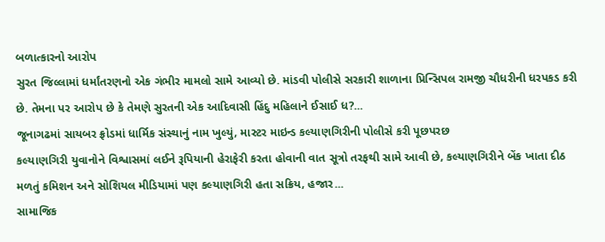બળાત્કારનો આરોપ
સુરત જિલ્લામાં ધર્માંતરણનો એક ગંભીર મામલો સામે આવ્યો છે. માંડવી પોલીસે સરકારી શાળાના પ્રિન્સિપલ રામજી ચૌધરીની ધરપકડ કરી છે. તેમના પર આરોપ છે કે તેમણે સુરતની એક આદિવાસી હિંદુ મહિલાને ઈસાઈ ધ?...
જૂનાગઢમાં સાયબર ફ્રોડમાં ધાર્મિક સંસ્થાનું નામ ખુલ્યું, માસ્ટર માઇન્ડ કલ્યાણગિરીની પોલીસે કરી પૂછપરછ
કલ્યાણગિરી યુવાનોને વિશ્વાસમાં લઈને રૂપિયાની હેરાફેરી કરતા હોવાની વાત સૂત્રો તરફથી સામે આવી છે, કલ્યાણગિરીને બેંક ખાતા દીઠ મળતું કમિશન અને સોશિયલ મીડિયામાં પણ કલ્યાણગિરી હતા સક્રિય, હજાર...
સામાજિક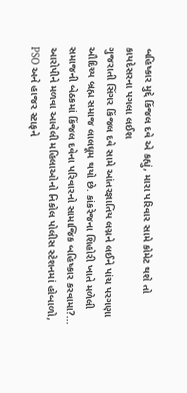બહિષ્કાર મુદ્દે કિંજલ દવે એ કહ્યું, મારા પરિવાર સામે કોમેટ થશે તો કાયદેસરના પગલા લઈશ
ગુજરાતી સિંગર કિંજલ દવે સામે આંતરજ્ઞાતિય લગ્નને લઈને પાંચ પરગણા ઔદિચ્ય બ્રહ્મ સમાજ લાલઘૂમ થયો છે. કાંકરેજના શિહોરી ખાતે મળેલી સમાજની બેઠકમાં કિંજલ દવેના પરિવારનો સામાજિક બહિષ્કાર કરવામા?...
આરોપીને મળવા આવેલી મહિલાઓનો નિકોલ પોલીસ સ્ટેશનમાં હોબાળો, PSO અને હાજર સ્ટાફને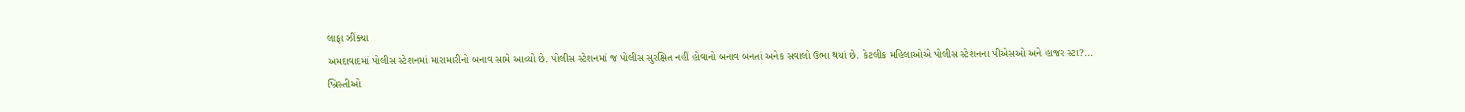લાફા ઝીંક્યા
અમદાવાદમાં પોલીસ સ્ટેશનમાં મારામારીનો બનાવ સામે આવ્યો છે. પોલીસ સ્ટેશનમાં જ પોલીસ સુરક્ષિત નહીં હોવાનો બનાવ બનતાં અનેક સવાલો ઉભા થયાં છે. કેટલીક મહિલાઓએ પોલીસ સ્ટેશનના પીએસઓ અને હાજર સ્ટા?...
ખ્રિસ્તીઓ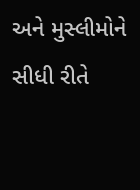અને મુસ્લીમોને સીધી રીતે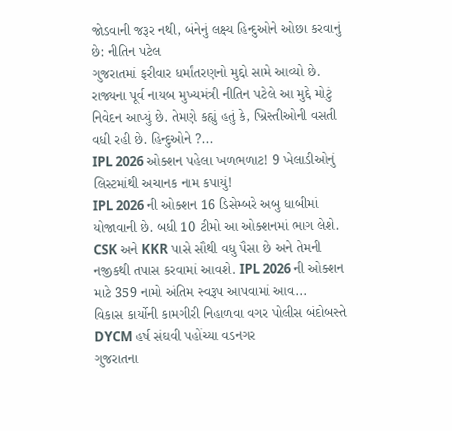જોડવાની જરૂર નથી, બંનેનું લક્ષ્ય હિન્દુઓને ઓછા કરવાનું છે: નીતિન પટેલ
ગુજરાતમાં ફરીવાર ધર્માંતરણનો મુદ્દો સામે આવ્યો છે. રાજ્યના પૂર્વ નાયબ મુખ્યમંત્રી નીતિન પટેલે આ મુદ્દે મોટું નિવેદન આપ્યું છે. તેમણે કહ્યું હતું કે, ખ્રિસ્તીઓની વસતી વધી રહી છે. હિન્દુઓને ?...
IPL 2026 ઓક્શન પહેલા ખળભળાટ! 9 ખેલાડીઓનું લિસ્ટમાંથી અચાનક નામ કપાયું!
IPL 2026 ની ઓક્શન 16 ડિસેમ્બરે અબુ ધાબીમાં યોજાવાની છે. બધી 10 ટીમો આ ઓક્શનમાં ભાગ લેશે. CSK અને KKR પાસે સૌથી વધુ પૈસા છે અને તેમની નજીકથી તપાસ કરવામાં આવશે. IPL 2026 ની ઓક્શન માટે 359 નામો અંતિમ સ્વરૂપ આપવામાં આવ...
વિકાસ કાર્યોની કામગીરી નિહાળવા વગર પોલીસ બંદોબસ્તે DYCM હર્ષ સંઘવી પહોંચ્યા વડનગર
ગુજરાતના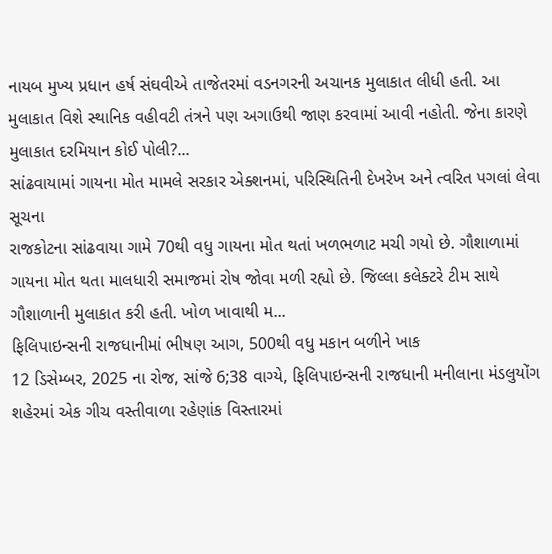નાયબ મુખ્ય પ્રધાન હર્ષ સંઘવીએ તાજેતરમાં વડનગરની અચાનક મુલાકાત લીધી હતી. આ મુલાકાત વિશે સ્થાનિક વહીવટી તંત્રને પણ અગાઉથી જાણ કરવામાં આવી નહોતી. જેના કારણે મુલાકાત દરમિયાન કોઈ પોલી?...
સાંઢવાયામાં ગાયના મોત મામલે સરકાર એક્શનમાં, પરિસ્થિતિની દેખરેખ અને ત્વરિત પગલાં લેવા સૂચના
રાજકોટના સાંઢવાયા ગામે 70થી વધુ ગાયના મોત થતાં ખળભળાટ મચી ગયો છે. ગૌશાળામાં ગાયના મોત થતા માલધારી સમાજમાં રોષ જોવા મળી રહ્યો છે. જિલ્લા કલેક્ટરે ટીમ સાથે ગૌશાળાની મુલાકાત કરી હતી. ખોળ ખાવાથી મ...
ફિલિપાઇન્સની રાજધાનીમાં ભીષણ આગ, 500થી વધુ મકાન બળીને ખાક
12 ડિસેમ્બર, 2025 ના રોજ, સાંજે 6;38 વાગ્યે, ફિલિપાઇન્સની રાજધાની મનીલાના મંડલુયોંગ શહેરમાં એક ગીચ વસ્તીવાળા રહેણાંક વિસ્તારમાં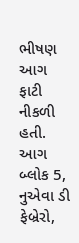ભીષણ આગ ફાટી નીકળી હતી. આગ બ્લોક 5, નુએવા ડી ફેબ્રેરો,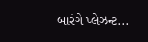બારંગે પ્લેઝન્ટ...